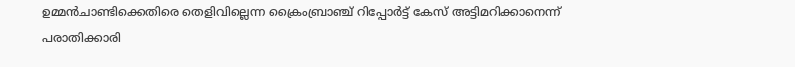ഉമ്മന്‍ചാണ്ടിക്കെതിരെ തെളിവില്ലെന്ന ക്രൈംബ്രാഞ്ച് റിപ്പോര്‍ട്ട് കേസ് അട്ടിമറിക്കാനെന്ന് പരാതിക്കാരി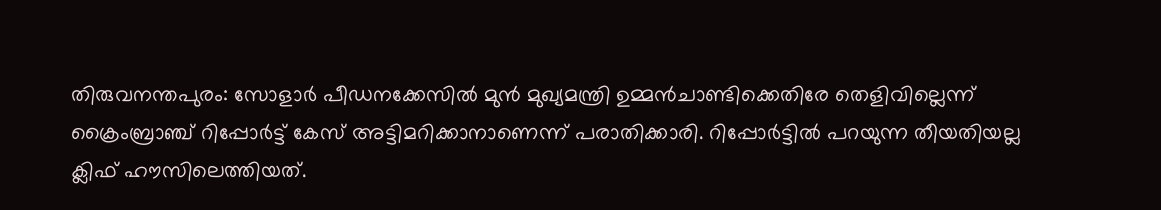തിരുവനന്തപുരം: സോളാര്‍ പീഡനക്കേസില്‍ മുന്‍ മുഖ്യമന്ത്രി ഉമ്മന്‍ചാണ്ടിക്കെതിരേ തെളിവില്ലെന്ന് ക്രൈംബ്രാഞ്ച് റിപ്പോര്‍ട്ട് കേസ് അട്ടിമറിക്കാനാണെന്ന് പരാതിക്കാരി. റിപ്പോര്‍ട്ടിൽ പറയുന്ന തീയതിയല്ല ക്ലിഫ് ഹൗസിലെത്തിയത്.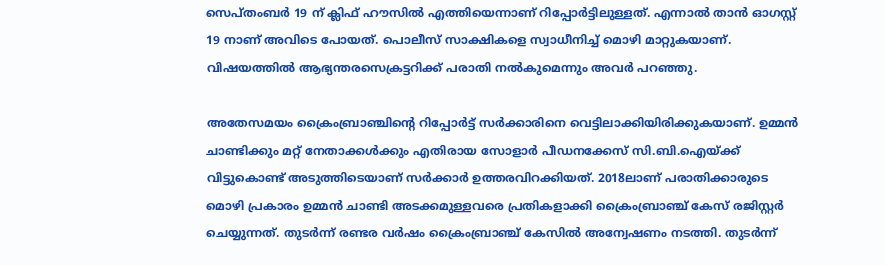സെപ്തംബര്‍ 19 ന് ക്ലിഫ് ഹൗസില്‍ എത്തിയെന്നാണ് റിപ്പോര്‍ട്ടിലുള്ളത്. എന്നാല്‍ താന്‍ ഓഗസ്റ്റ് 19 നാണ് അവിടെ പോയത്. പൊലീസ് സാക്ഷികളെ സ്വാധീനിച്ച് മൊഴി മാറ്റുകയാണ്. വിഷയത്തില്‍ ആഭ്യന്തരസെക്രട്ടറിക്ക് പരാതി നല്‍കുമെന്നും അവര്‍ പറഞ്ഞു.

അതേസമയം ക്രൈംബ്രാഞ്ചിന്റെ റിപ്പോര്‍ട്ട് സര്‍ക്കാരിനെ വെട്ടിലാക്കിയിരിക്കുകയാണ്. ഉമ്മന്‍ ചാണ്ടിക്കും മറ്റ് നേതാക്കള്‍ക്കും എതിരായ സോളാര്‍ പീഡനക്കേസ് സി.ബി.ഐയ്ക്ക് വിട്ടുകൊണ്ട് അടുത്തിടെയാണ് സര്‍ക്കാര്‍ ഉത്തരവിറക്കിയത്. 2018ലാണ് പരാതിക്കാരുടെ മൊഴി പ്രകാരം ഉമ്മന്‍ ചാണ്ടി അടക്കമുള്ളവരെ പ്രതികളാക്കി ക്രൈംബ്രാഞ്ച് കേസ് രജിസ്റ്റര്‍ ചെയ്യുന്നത്. തുടര്‍ന്ന് രണ്ടര വര്‍ഷം ക്രൈംബ്രാഞ്ച് കേസില്‍ അന്വേഷണം നടത്തി. തുടര്‍ന്ന്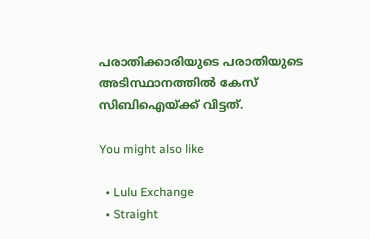പരാതിക്കാരിയുടെ പരാതിയുടെ അടിസ്ഥാനത്തില്‍ കേസ് സിബിഐയ്ക്ക് വിട്ടത്.

You might also like

  • Lulu Exchange
  • Straight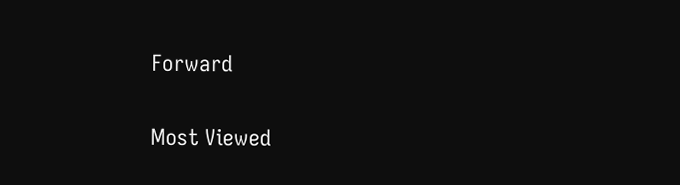Forward

Most Viewed